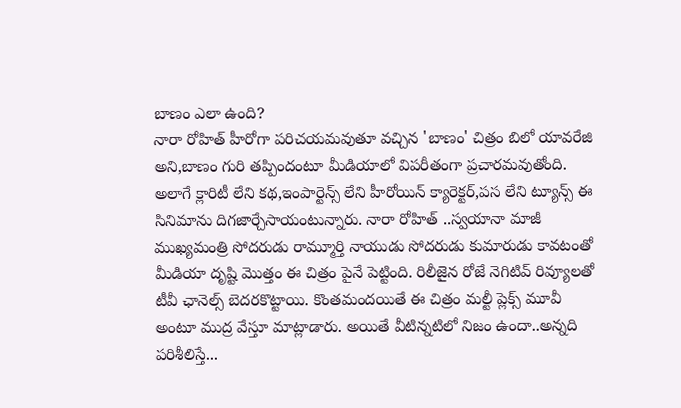బాణం ఎలా ఉంది?
నారా రోహిత్ హీరోగా పరిచయమవుతూ వచ్చిన 'బాణం' చిత్రం బిలో యావరేజి అని,బాణం గురి తప్పిందంటూ మీడియాలో విపరీతంగా ప్రచారమవుతోంది. అలాగే క్లారిటీ లేని కథ,ఇంపార్టెన్స్ లేని హీరోయిన్ క్యారెక్టర్,పస లేని ట్యూన్స్ ఈ సినిమాను దిగజార్చేసాయంటున్నారు. నారా రోహిత్ ..స్వయానా మాజీ ముఖ్యమంత్రి సోదరుడు రామ్మూర్తి నాయుడు సోదరుడు కుమారుడు కావటంతో మీడియా దృష్టి మొత్తం ఈ చిత్రం పైనే పెట్టింది. రిలీజైన రోజే నెగిటివ్ రివ్యూలతో టీవీ ఛానెల్స్ బెదరకొట్టాయి. కొంతమందయితే ఈ చిత్రం మల్టీ ప్లెక్స్ మూవీ అంటూ ముద్ర వేస్తూ మాట్లాడారు. అయితే వీటిన్నటిలో నిజం ఉందా..అన్నది పరిశీలిస్తే...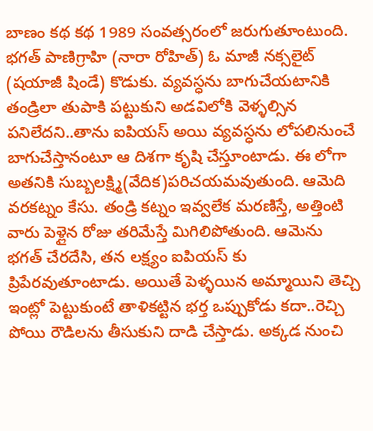బాణం కథ కథ 1989 సంవత్సరంలో జరుగుతూంటుంది. భగత్ పాణిగ్రాహి (నారా రోహిత్) ఓ మాజీ నక్సలైట్ (షయాజీ షిండే) కొడుకు. వ్యవస్ధను బాగుచేయటానికి తండ్రిలా తుపాకి పట్టుకుని అడవిలోకి వెళ్ళల్సిన పనిలేదని..తాను ఐపియస్ అయి వ్యవస్ధను లోపలినుంచే బాగుచేస్తానంటూ ఆ దిశగా కృషి చేస్తూంటాడు. ఈ లోగా అతనికి సుబ్బలక్ష్మి(వేదిక)పరిచయమవుతుంది. ఆమెది వరకట్నం కేసు. తండ్రి కట్నం ఇవ్వలేక మరణిస్తే, అత్తింటి వారు పెళ్లైన రోజు తరిమేస్తే మిగిలిపోతుంది. ఆమెను భగత్ చేరదేసి, తన లక్ష్యం ఐపియస్ కు ప్రిపేరవుతూంటాడు. అయితే పెళ్ళయిన అమ్మాయిని తెచ్చి ఇంట్లో పెట్టుకుంటే తాళికట్టిన భర్త ఒప్పుకోడు కదా..రెచ్చి పోయి రౌడిలను తీసుకుని దాడి చేస్తాడు. అక్కడ నుంచి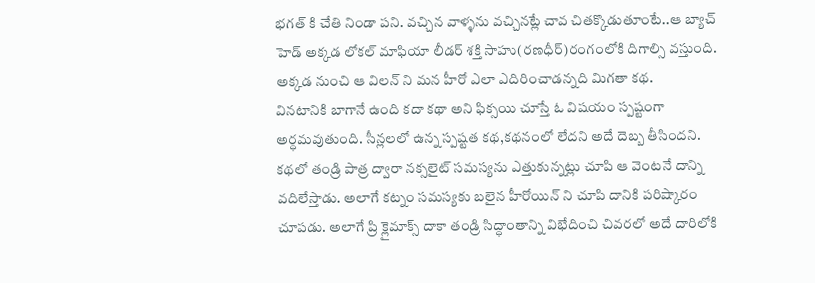భగత్ కి చేతి నిండా పని. వచ్చిన వాళ్ళను వచ్చినట్లే చావ చితక్కొడుతూంటే..ఆ బ్యాచ్ హెడ్ అక్కడ లోకల్ మాఫియా లీడర్ శక్తి సాహు(రణధీర్)రంగంలోకి దిగాల్సి వస్తుంది. అక్కడ నుంచి ఆ విలన్ ని మన హీరో ఎలా ఎదిరించాడన్నది మిగతా కథ.
వినటానికి బాగానే ఉంది కదా కథా అని ఫిక్సయి చూస్తే ఓ విషయం స్పష్టంగా అర్ధమవుతుంది. సీన్లలలో ఉన్న స్పష్టత కథ,కథనంలో లేదని అదే దెబ్బ తీసిందని. కథలో తండ్రి పాత్ర ద్వారా నక్సలైట్ సమస్యను ఎత్తుకున్నట్లు చూపి ఆ వెంటనే దాన్ని వదిలేస్తాడు. అలాగే కట్నం సమస్యకు బలైన హీరోయిన్ ని చూపి దానికి పరిష్కారం చూపడు. అలాగే ప్రి క్లైమాక్స్ దాకా తండ్రి సిద్ధాంతాన్ని విభేదించి చివరలో అదే దారిలోకి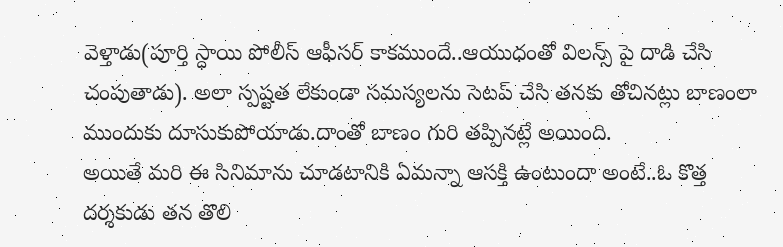వెళ్తాడు(పూర్తి స్ధాయి పోలీస్ ఆఫీసర్ కాకముందే..ఆయుధంతో విలన్స్ పై దాడి చేసి చంపుతాడు). అలా స్పష్టత లేకుండా సమస్యలను సెటప్ చేసి తనకు తోచినట్లు బాణంలా ముందుకు దూసుకుపోయాడు.దాంతో బాణం గురి తప్పినట్లే అయింది.
అయితే మరి ఈ సినిమాను చూడటానికి ఏమన్నా ఆసక్తి ఉంటుందా అంటే..ఓ కొత్త దర్శకుడు తన తొలి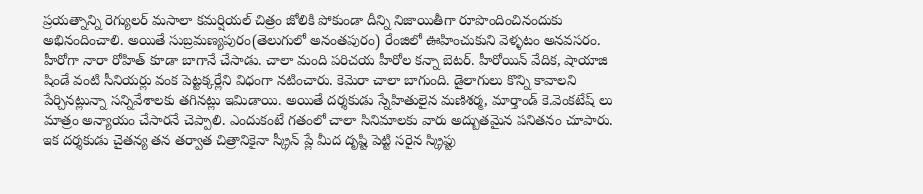ప్రయత్నాన్ని రెగ్యులర్ మసాలా కమర్షియల్ చిత్రం జోలికి పోకుండా దీన్ని నిజాయితీగా రూపొందించినందుకు అభినందించాలి. అయితే సుబ్రమణ్యపురం(తెలుగులో అనంతపురం) రేంజిలో ఊహించుకుని వెళ్ళటం అనవసరం. హీరోగా నారా రోహిత్ కూడా బాగానే చేసాడు. చాలా మంది పరిచయ హీరోల కన్నా బెటర్. హీరోయిన్ వేదిక, షాయాజి షిండే వంటి సీనియర్లు వంక పెట్టక్కర్లేని విధంగా నటించారు. కెమెరా చాలా బాగుంది. డైలాగులు కొన్ని కావాలని పేర్చినట్లున్నా సన్నివేశాలకు తగినట్లు ఇమిడాయి. అయితే దర్శకుడు స్నేహితులైన మణిశర్మ, మార్తాండ్ కె.వెంకటేష్ లు మాత్రం అన్యాయం చేసారనే చెప్పాలి. ఎందుకంటే గతంలో చాలా సినిమాలకు వారు అద్బుతమైన పనితనం చూపారు. ఇక దర్శకుడు చైతన్య తన తర్వాత చిత్రానికైనా స్క్రీన్ ప్లే మీద దృష్టి పెట్టి సరైన స్క్రిప్టు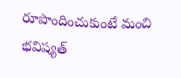రూపొందించుకుంటే మంచి భవిష్యత్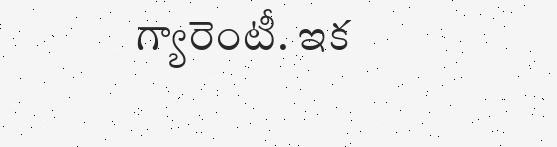గ్యారెంటీ. ఇక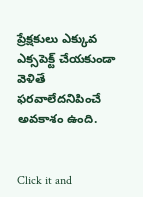ప్రేక్షకులు ఎక్కువ ఎక్సపెక్ట్ చేయకుండా వెళితే ఫరవాలేదనిపించే అవకాశం ఉంది.


Click it and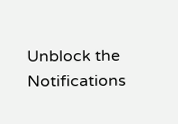Unblock the Notifications